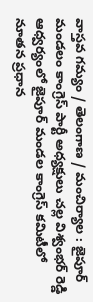వాస్తవ గమ్యం / తెలంగాణ / మంచిర్యాల : జైపూర్ మండలం కాంగ్రెస్ పార్టీ అధ్యక్షులు చల్ల విశ్వంభర్ రెడ్డి ఆధ్వర్యంలో జైపూర్ మండల కాంగ్రెస్ కమిటీలో నూతన ప్రధాన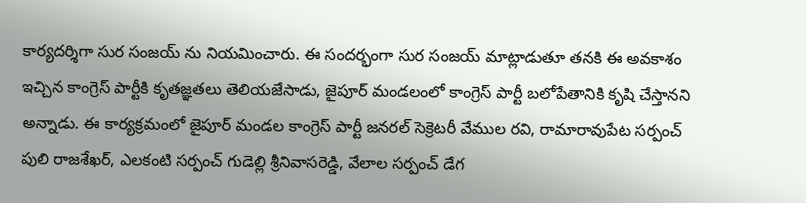కార్యదర్శిగా సుర సంజయ్ ను నియమించారు. ఈ సందర్భంగా సుర సంజయ్ మాట్లాడుతూ తనకి ఈ అవకాశం ఇచ్చిన కాంగ్రెస్ పార్టీకి కృతజ్ఞతలు తెలియజేసాడు, జైపూర్ మండలంలో కాంగ్రెస్ పార్టీ బలోపేతానికి కృషి చేస్తానని అన్నాడు. ఈ కార్యక్రమంలో జైపూర్ మండల కాంగ్రెస్ పార్టీ జనరల్ సెక్రెటరీ వేముల రవి, రామారావుపేట సర్పంచ్ పులి రాజశేఖర్, ఎలకంటి సర్పంచ్ గుడెల్లి శ్రీనివాసరెడ్డి, వేలాల సర్పంచ్ డేగ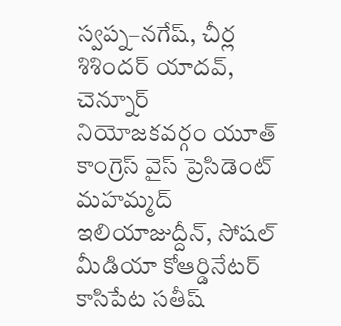స్వప్న–నగేష్, చీర్ల శిశిందర్ యాదవ్, చెన్నూర్ నియోజకవర్గం యూత్ కాంగ్రెస్ వైస్ ప్రెసిడెంట్ మహమ్మద్ ఇలియాజుద్దీన్, సోషల్ మీడియా కోఆర్డినేటర్ కాసిపేట సతీష్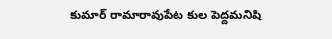కుమార్ రామారావుపేట కుల పెద్దమనిషి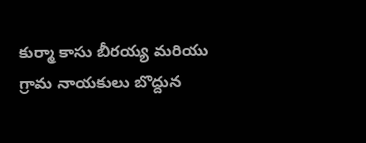కుర్మా కాసు బీరయ్య మరియు గ్రామ నాయకులు బొద్దున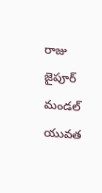రాజు జైపూర్ మండల్ యువత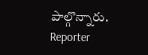పాల్గొన్నారు.
Reporter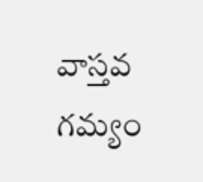వాస్తవ గమ్యం